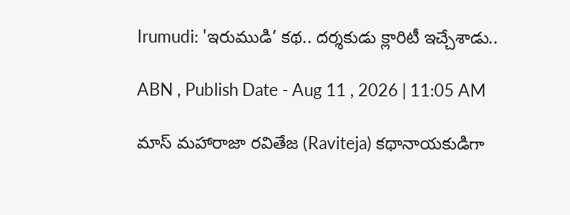Irumudi: 'ఇరుముడి’ కథ.. దర్శకుడు క్లారిటీ ఇచ్చేశాడు..

ABN , Publish Date - Aug 11 , 2026 | 11:05 AM

మాస్ మహారాజా రవితేజ (Raviteja) కథానాయకుడిగా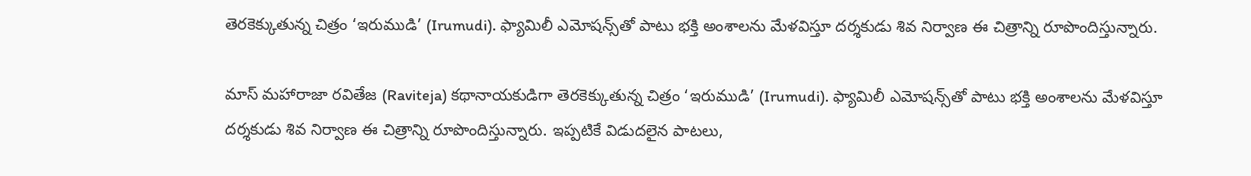తెరకెక్కుతున్న చిత్రం ‘ఇరుముడి’ (Irumudi). ఫ్యామిలీ ఎమోషన్స్‌తో పాటు భక్తి అంశాలను మేళవిస్తూ దర్శకుడు శివ నిర్వాణ ఈ చిత్రాన్ని రూపొందిస్తున్నారు.

మాస్ మహారాజా రవితేజ (Raviteja) కథానాయకుడిగా తెరకెక్కుతున్న చిత్రం ‘ఇరుముడి’ (Irumudi). ఫ్యామిలీ ఎమోషన్స్‌తో పాటు భక్తి అంశాలను మేళవిస్తూ దర్శకుడు శివ నిర్వాణ ఈ చిత్రాన్ని రూపొందిస్తున్నారు. ఇప్పటికే విడుదలైన పాటలు,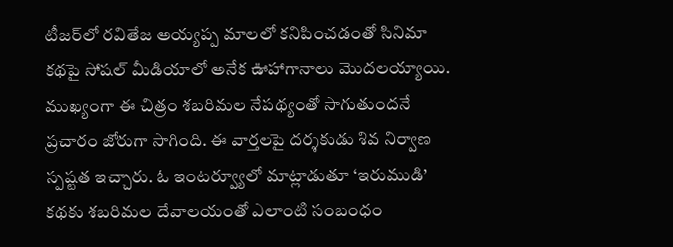టీజర్‌లో రవితేజ అయ్యప్ప మాలలో కనిపించడంతో సినిమా కథపై సోషల్ మీడియాలో అనేక ఊహాగానాలు మొదలయ్యాయి. ముఖ్యంగా ఈ చిత్రం శబరిమల నేపథ్యంతో సాగుతుందనే ప్రచారం జోరుగా సాగింది. ఈ వార్తలపై దర్శకుడు శివ నిర్వాణ  స్పష్టత ఇచ్చారు. ఓ ఇంటర్వ్యూలో మాట్లాడుతూ ‘ఇరుముడి’ కథకు శబరిమల దేవాలయంతో ఎలాంటి సంబంధం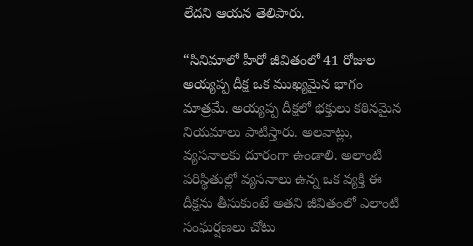లేదని ఆయన తెలిపారు.

“సినిమాలో హీరో జీవితంలో 41 రోజుల అయ్యప్ప దీక్ష ఒక ముఖ్యమైన భాగం మాత్రమే. అయ్యప్ప దీక్షలో భక్తులు కఠినమైన నియమాలు పాటిస్తారు. అలవాట్లు, వ్యసనాలకు దూరంగా ఉండాలి. అలాంటి పరిస్థితుల్లో వ్యసనాలు ఉన్న ఒక వ్యక్తి ఈ దీక్షను తీసుకుంటే అతని జీవితంలో ఎలాంటి సంఘర్షణలు చోటు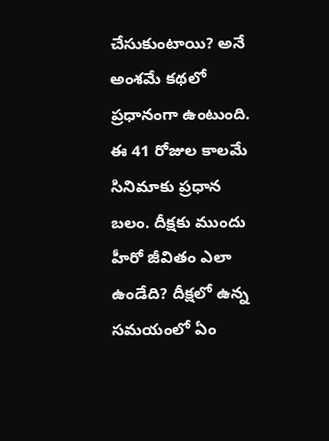చేసుకుంటాయి? అనే అంశమే కథలో ప్రధానంగా ఉంటుంది. ఈ 41 రోజుల కాలమే సినిమాకు ప్రధాన బలం. దీక్షకు ముందు హీరో జీవితం ఎలా ఉండేది? దీక్షలో ఉన్న సమయంలో ఏం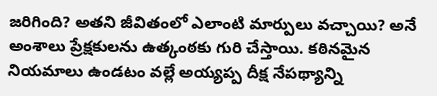జరిగింది? అతని జీవితంలో ఎలాంటి మార్పులు వచ్చాయి? అనే అంశాలు ప్రేక్షకులను ఉత్కంఠకు గురి చేస్తాయి. కఠినమైన నియమాలు ఉండటం వల్లే అయ్యప్ప దీక్ష నేపథ్యాన్ని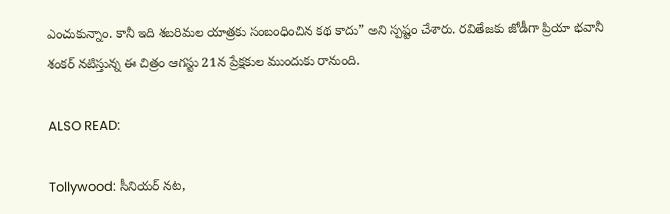ఎంచుకున్నాం. కానీ ఇది శబరిమల యాత్రకు సంబంధించిన కథ కాదు” అని స్పష్టం చేశారు. రవితేజకు జోడీగా ప్రియా భవానీ శంకర్ నటిస్తున్న ఈ చిత్రం ఆగస్టు 21న ప్రేక్షకుల ముందుకు రానుంది.

ALSO READ:

Tollywood: సీనియర్ నట,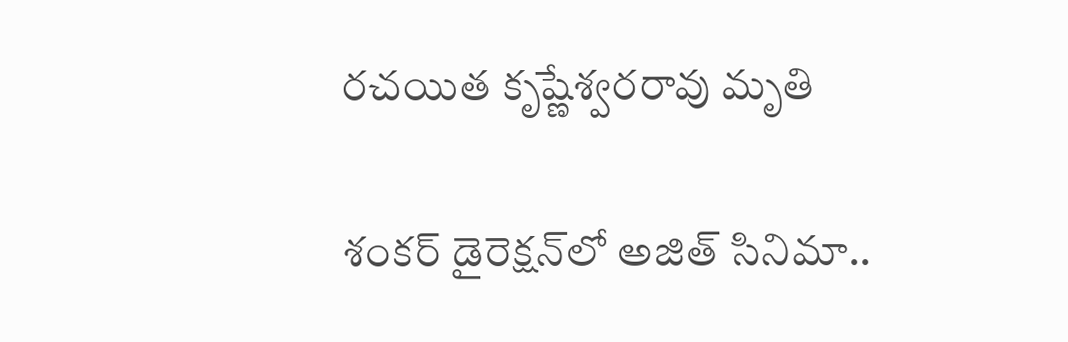రచయిత కృష్ణేశ్వరరావు మృతి

శంకర్ డైరెక్షన్‌లో అజిత్ సినిమా..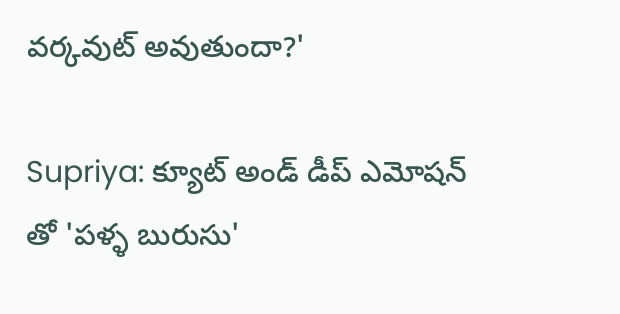వర్కవుట్ అవుతుందా?'

Supriya: క్యూట్ అండ్ డీప్ ఎమోషన్ తో 'పళ్ళ బురుసు'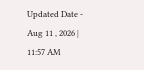Updated Date - Aug 11 , 2026 | 11:57 AM